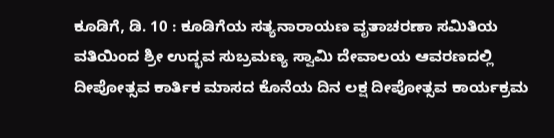ಕೂಡಿಗೆ, ಡಿ. 10 : ಕೂಡಿಗೆಯ ಸತ್ಯನಾರಾಯಣ ವೃತಾಚರಣಾ ಸಮಿತಿಯ ವತಿಯಿಂದ ಶ್ರೀ ಉದ್ಭವ ಸುಬ್ರಮಣ್ಯ ಸ್ವಾಮಿ ದೇವಾಲಯ ಆವರಣದಲ್ಲಿ ದೀಪೋತ್ಸವ ಕಾರ್ತಿಕ ಮಾಸದ ಕೊನೆಯ ದಿನ ಲಕ್ಷ ದೀಪೋತ್ಸವ ಕಾರ್ಯಕ್ರಮ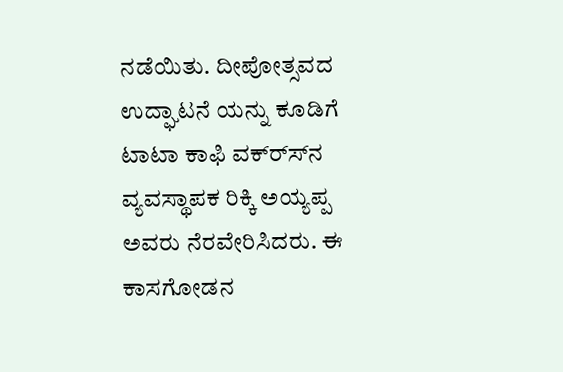ನಡೆಯಿತು. ದೀಪೋತ್ಸವದ ಉದ್ಘಾಟನೆ ಯನ್ನು ಕೂಡಿಗೆ ಟಾಟಾ ಕಾಫಿ ವಕ್ರ್ಸ್‍ನ ವ್ಯವಸ್ಥಾಪಕ ರಿಕ್ಕಿ ಅಯ್ಯಪ್ಪ ಅವರು ನೆರವೇರಿಸಿದರು. ಈ ಕಾಸಗೋಡನ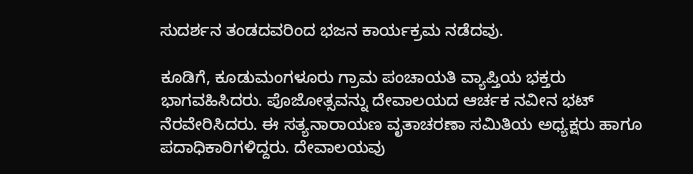ಸುದರ್ಶನ ತಂಡದವರಿಂದ ಭಜನ ಕಾರ್ಯಕ್ರಮ ನಡೆದವು.

ಕೂಡಿಗೆ, ಕೂಡುಮಂಗಳೂರು ಗ್ರಾಮ ಪಂಚಾಯತಿ ವ್ಯಾಪ್ತಿಯ ಭಕ್ತರು ಭಾಗವಹಿಸಿದರು. ಪೊಜೋತ್ಸವನ್ನು ದೇವಾಲಯದ ಆರ್ಚಕ ನವೀನ ಭಟ್ ನೆರವೇರಿಸಿದರು. ಈ ಸತ್ಯನಾರಾಯಣ ವೃತಾಚರಣಾ ಸಮಿತಿಯ ಅಧ್ಯಕ್ಷರು ಹಾಗೂ ಪದಾಧಿಕಾರಿಗಳಿದ್ದರು. ದೇವಾಲಯವು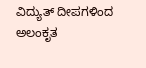ವಿದ್ಯುತ್ ದೀಪಗಳಿಂದ ಅಲಂಕೃತ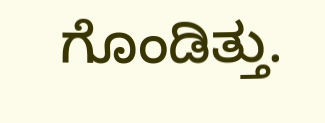ಗೊಂಡಿತ್ತು.